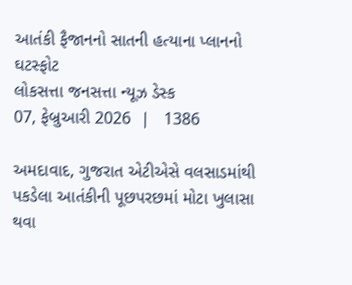આતંકી ફૈજાનનો સાતની હત્યાના પ્લાનનો ઘટસ્ફોટ
લોકસત્તા જનસત્તા ન્યૂઝ ડેસ્ક
07, ફેબ્રુઆરી 2026  |   1386

અમદાવાદ, ગુજરાત એટીએસે વલસાડમાંથી પકડેલા આતંકીની પૂછપરછમાં મોટા ખુલાસા થવા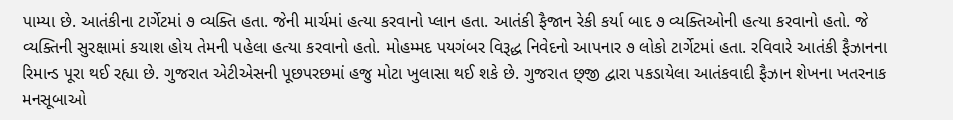પામ્યા છે. આતંકીના ટાર્ગેટમાં ૭ વ્યક્તિ હતા. જેની માર્ચમાં હત્યા કરવાનો પ્લાન હતા. આતંકી ફૈજાન રેકી કર્યા બાદ ૭ વ્યક્તિઓની હત્યા કરવાનો હતો. જે વ્યક્તિની સુરક્ષામાં કચાશ હોય તેમની પહેલા હત્યા કરવાનો હતો. મોહમ્મદ પયગંબર વિરૂદ્ધ નિવેદનો આપનાર ૭ લોકો ટાર્ગેટમાં હતા. રવિવારે આતંકી ફૈઝાનના રિમાન્ડ પૂરા થઈ રહ્યા છે. ગુજરાત એટીએસની પૂછપરછમાં હજુ મોટા ખુલાસા થઈ શકે છે. ગુજરાત છ્જી દ્વારા પકડાયેલા આતંકવાદી ફૈઝાન શેખના ખતરનાક મનસૂબાઓ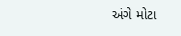અંગે મોટા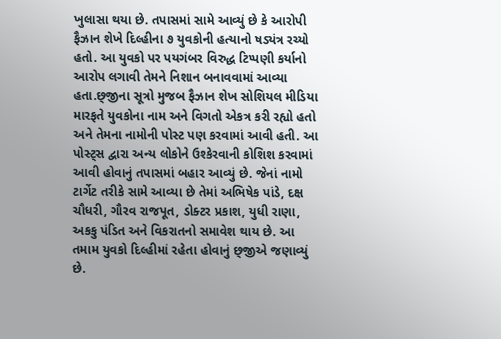ખુલાસા થયા છે. તપાસમાં સામે આવ્યું છે કે આરોપી ફૈઝાન શેખે દિલ્હીના ૭ યુવકોની હત્યાનો ષડ્યંત્ર રચ્યો હતો. આ યુવકો પર પયગંબર વિરુદ્ધ ટિપ્પણી કર્યાનો આરોપ લગાવી તેમને નિશાન બનાવવામાં આવ્યા હતા.છ્જીના સૂત્રો મુજબ ફૈઝાન શેખ સોશિયલ મીડિયા મારફતે યુવકોના નામ અને વિગતો એકત્ર કરી રહ્યો હતો અને તેમના નામોની પોસ્ટ પણ કરવામાં આવી હતી. આ પોસ્ટ્સ દ્વારા અન્ય લોકોને ઉશ્કેરવાની કોશિશ કરવામાં આવી હોવાનું તપાસમાં બહાર આવ્યું છે. જેનાં નામો ટાર્ગેટ તરીકે સામે આવ્યા છે તેમાં અભિષેક પાંડે, દક્ષ ચૌધરી, ગૌરવ રાજપૂત, ડોક્ટર પ્રકાશ, યુધી રાણા, અકકુ પંડિત અને વિકરાતનો સમાવેશ થાય છે. આ તમામ યુવકો દિલ્હીમાં રહેતા હોવાનું છ્જીએ જણાવ્યું છે.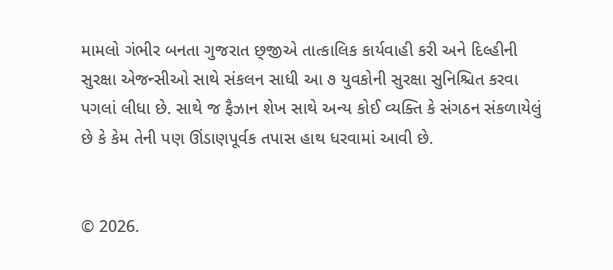મામલો ગંભીર બનતા ગુજરાત છ્જીએ તાત્કાલિક કાર્યવાહી કરી અને દિલ્હીની સુરક્ષા એજન્સીઓ સાથે સંકલન સાધી આ ૭ યુવકોની સુરક્ષા સુનિશ્ચિત કરવા પગલાં લીધા છે. સાથે જ ફૈઝાન શેખ સાથે અન્ય કોઈ વ્યક્તિ કે સંગઠન સંકળાયેલું છે કે કેમ તેની પણ ઊંડાણપૂર્વક તપાસ હાથ ધરવામાં આવી છે.


© 2026.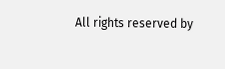All rights reserved by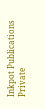Inkpot Publications Private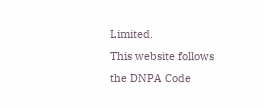Limited.
This website follows the DNPA Code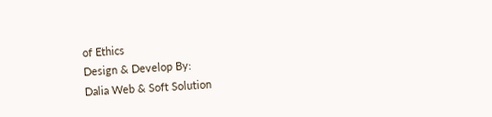of Ethics
Design & Develop By:
Dalia Web & Soft Solution